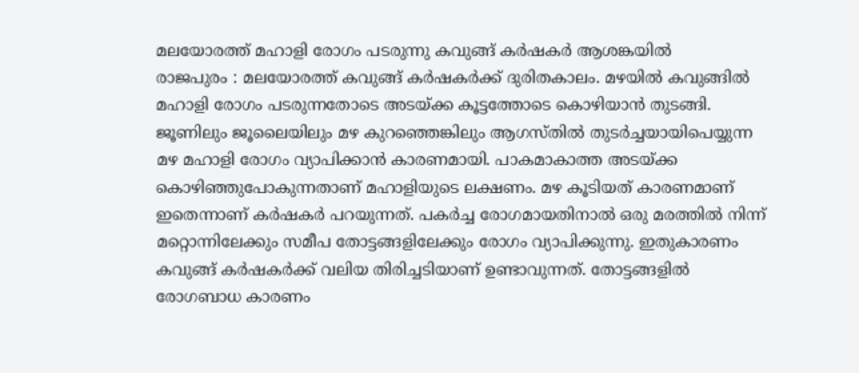മലയോരത്ത് മഹാളി രോഗം പടരുന്നു കവുങ്ങ് കർഷകർ ആശങ്കയിൽ
രാജപുരം : മലയോരത്ത് കവുങ്ങ് കർഷകർക്ക് ദുരിതകാലം. മഴയിൽ കവുങ്ങിൽ മഹാളി രോഗം പടരുന്നതോടെ അടയ്ക്ക കൂട്ടത്തോടെ കൊഴിയാൻ തുടങ്ങി. ജൂണിലും ജൂലൈയിലും മഴ കുറഞ്ഞെങ്കിലും ആഗസ്തിൽ തുടർച്ചയായിപെയ്യുന്ന മഴ മഹാളി രോഗം വ്യാപിക്കാൻ കാരണമായി. പാകമാകാത്ത അടയ്ക്ക കൊഴിഞ്ഞുപോകുന്നതാണ് മഹാളിയുടെ ലക്ഷണം. മഴ കൂടിയത് കാരണമാണ് ഇതെന്നാണ് കർഷകർ പറയുന്നത്. പകർച്ച രോഗമായതിനാൽ ഒരു മരത്തിൽ നിന്ന് മറ്റൊന്നിലേക്കും സമീപ തോട്ടങ്ങളിലേക്കും രോഗം വ്യാപിക്കുന്നു. ഇതുകാരണം കവുങ്ങ് കർഷകർക്ക് വലിയ തിരിച്ചടിയാണ് ഉണ്ടാവുന്നത്. തോട്ടങ്ങളിൽ രോഗബാധ കാരണം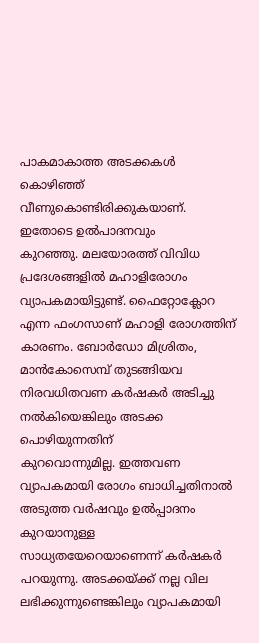പാകമാകാത്ത അടക്കകൾ കൊഴിഞ്ഞ്
വീണുകൊണ്ടിരിക്കുകയാണ്. ഇതോടെ ഉൽപാദനവും
കുറഞ്ഞു. മലയോരത്ത് വിവിധ പ്രദേശങ്ങളിൽ മഹാളിരോഗം വ്യാപകമായിട്ടുണ്ട്. ഫൈറ്റോക്ലോറ എന്ന ഫംഗസാണ് മഹാളി രോഗത്തിന് കാരണം. ബോർഡോ മിശ്രിതം, മാൻകോസെമ്പ് തുടങ്ങിയവ നിരവധിതവണ കർഷകർ അടിച്ചു നൽകിയെങ്കിലും അടക്ക പൊഴിയുന്നതിന്
കുറവൊന്നുമില്ല. ഇത്തവണ വ്യാപകമായി രോഗം ബാധിച്ചതിനാൽ അടുത്ത വർഷവും ഉൽപ്പാദനം കുറയാനുള്ള സാധ്യതയേറെയാണെന്ന് കർഷകർ പറയുന്നു. അടക്കയ്ക്ക് നല്ല വില ലഭിക്കുന്നുണ്ടെങ്കിലും വ്യാപകമായി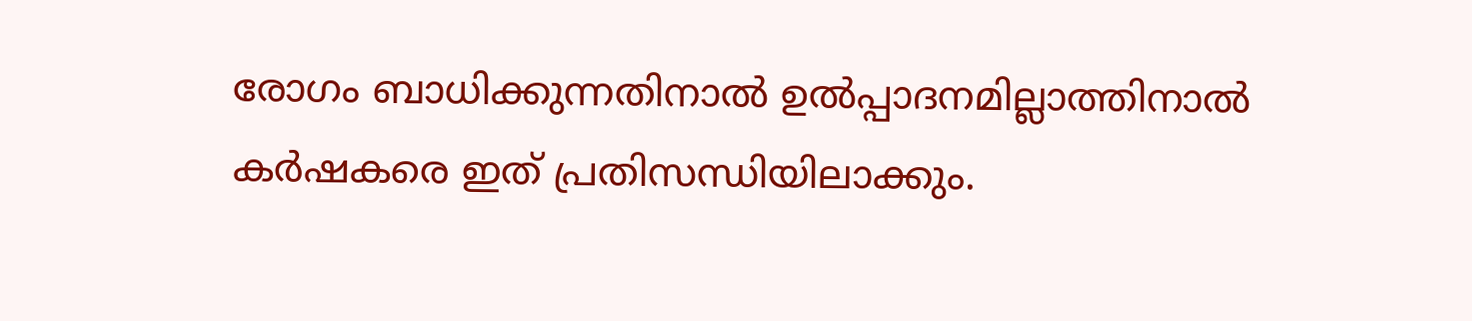രോഗം ബാധിക്കുന്നതിനാൽ ഉൽപ്പാദനമില്ലാത്തിനാൽ കർഷകരെ ഇത് പ്രതിസന്ധിയിലാക്കും.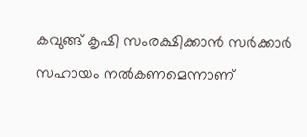കവുങ്ങ് കൃഷി സംരക്ഷിക്കാൻ സർക്കാർ സഹായം നൽകണമെന്നാണ്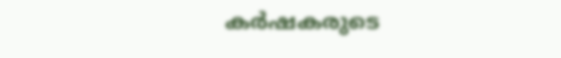കർഷകരുടെ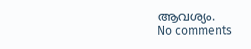ആവശ്യം.
No comments